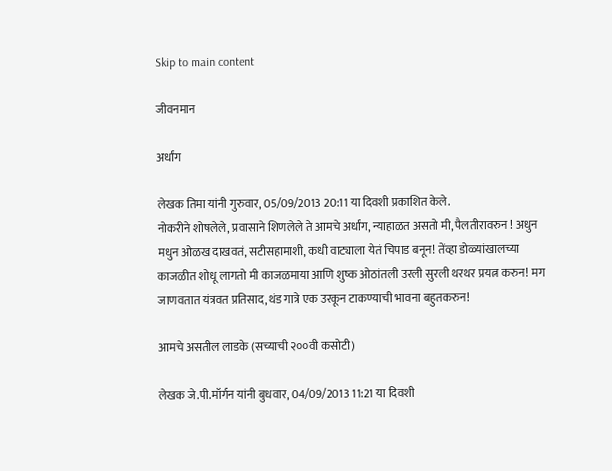Skip to main content

जीवनमान

अर्धांग

लेखक तिमा यांनी गुरुवार, 05/09/2013 20:11 या दिवशी प्रकाशित केले.
नोकरीने शोषलेले, प्रवासाने शिणलेले ते आमचे अर्धांग, न्याहाळत असतो मी, पैलतीरावरुन ! अधुन मधुन ओळख दाखवतं, सटीसहामाशी, कधी वाट्याला येतं चिपाड बनून! तेंव्हा डोळ्यांखालच्या काजळीत शोधू लागतो मी काजळमाया आणि शुष्क ओठांतली उरली सुरली थरथर प्रयत्न करुन! मग जाणवतात यंत्रवत प्रतिसाद,थंड गात्रे एक उरकून टाकण्याची भावना बहुतकरुन!

आमचे असतील लाडके (सच्याची २००वी कसोटी)

लेखक जे.पी.मॉर्गन यांनी बुधवार, 04/09/2013 11:21 या दिवशी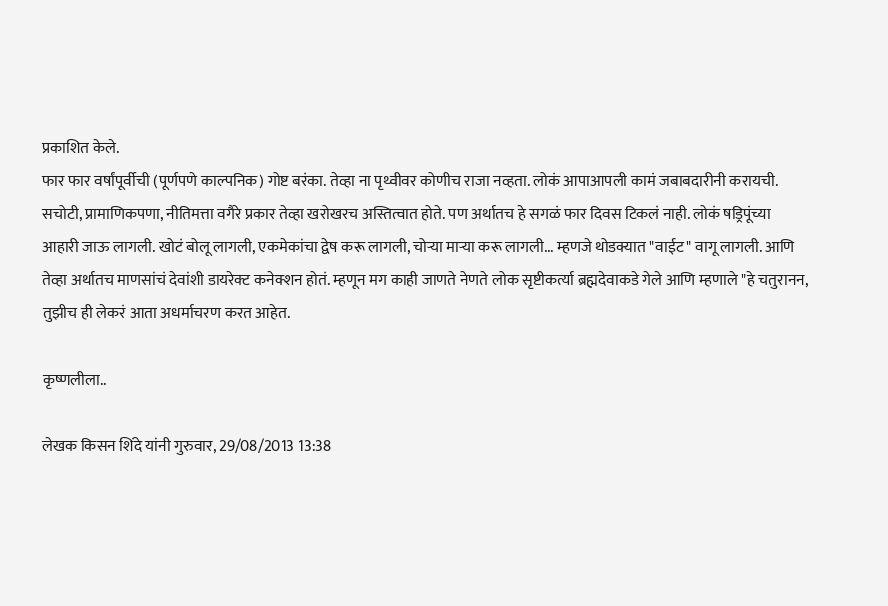प्रकाशित केले.
फार फार वर्षांपूर्वीची (पूर्णपणे काल्पनिक) गोष्ट बरंका. तेव्हा ना पृथ्वीवर कोणीच राजा नव्हता. लोकं आपाआपली कामं जबाबदारीनी करायची. सचोटी, प्रामाणिकपणा, नीतिमत्ता वगैरे प्रकार तेव्हा खरोखरच अस्तित्वात होते. पण अर्थातच हे सगळं फार दिवस टिकलं नाही. लोकं षड्रिपूंच्या आहारी जाऊ लागली. खोटं बोलू लागली, एकमेकांचा द्वेष करू लागली, चोर्‍या मार्‍या करू लागली... म्हणजे थोडक्यात "वाईट" वागू लागली. आणि तेव्हा अर्थातच माणसांचं देवांशी डायरेक्ट कनेक्शन होतं. म्हणून मग काही जाणते नेणते लोक सृष्टीकर्त्या ब्रह्मदेवाकडे गेले आणि म्हणाले "हे चतुरानन, तुझीच ही लेकरं आता अधर्माचरण करत आहेत.

कृष्णलीला..

लेखक किसन शिंदे यांनी गुरुवार, 29/08/2013 13:38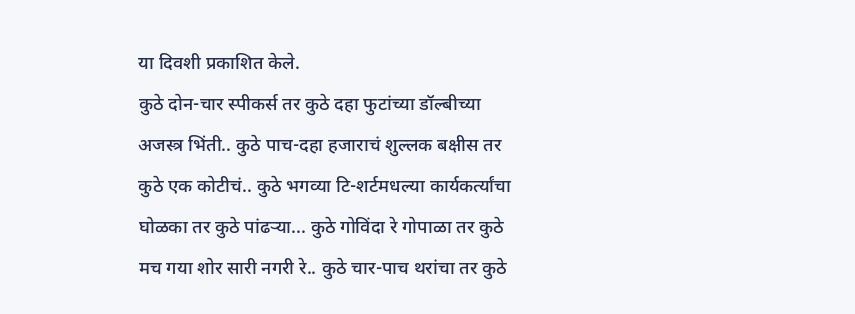या दिवशी प्रकाशित केले.
कुठे दोन-चार स्पीकर्स तर कुठे दहा फुटांच्या डॉल्बीच्या अजस्त्र भिंती.. कुठे पाच-दहा हजाराचं शुल्लक बक्षीस तर कुठे एक कोटीचं.. कुठे भगव्या टि-शर्टमधल्या कार्यकर्त्यांचा घोळका तर कुठे पांढर्‍या... कुठे गोविंदा रे गोपाळा तर कुठे मच गया शोर सारी नगरी रे.. कुठे चार-पाच थरांचा तर कुठे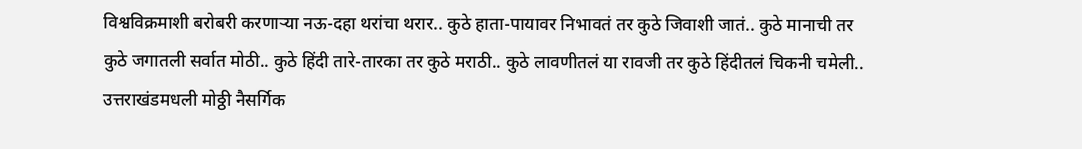विश्वविक्रमाशी बरोबरी करणार्‍या नऊ-दहा थरांचा थरार.. कुठे हाता-पायावर निभावतं तर कुठे जिवाशी जातं.. कुठे मानाची तर कुठे जगातली सर्वात मोठी.. कुठे हिंदी तारे-तारका तर कुठे मराठी.. कुठे लावणीतलं या रावजी तर कुठे हिंदीतलं चिकनी चमेली.. उत्तराखंडमधली मोठ्ठी नैसर्गिक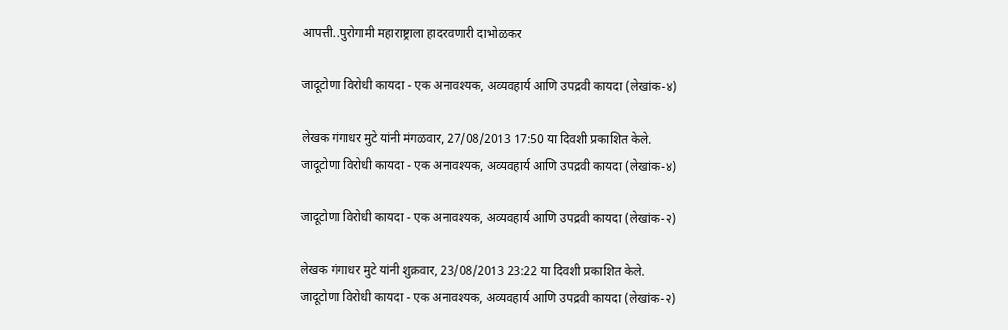आपत्ती..पुरोगामी महाराष्ट्राला हादरवणारी दाभोळकर

जादूटोणा विरोधी कायदा - एक अनावश्यक, अव्यवहार्य आणि उपद्रवी कायदा (लेखांक-४)

लेखक गंगाधर मुटे यांनी मंगळवार, 27/08/2013 17:50 या दिवशी प्रकाशित केले.
जादूटोणा विरोधी कायदा - एक अनावश्यक, अव्यवहार्य आणि उपद्रवी कायदा (लेखांक-४)

जादूटोणा विरोधी कायदा - एक अनावश्यक, अव्यवहार्य आणि उपद्रवी कायदा (लेखांक-२)

लेखक गंगाधर मुटे यांनी शुक्रवार, 23/08/2013 23:22 या दिवशी प्रकाशित केले.
जादूटोणा विरोधी कायदा - एक अनावश्यक, अव्यवहार्य आणि उपद्रवी कायदा (लेखांक-२)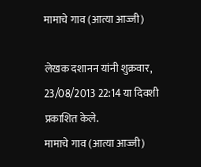मामाचे गाव (आत्या आज्जी)

लेखक दशानन यांनी शुक्रवार, 23/08/2013 22:14 या दिवशी प्रकाशित केले.
मामाचे गाव (आत्या आज्जी)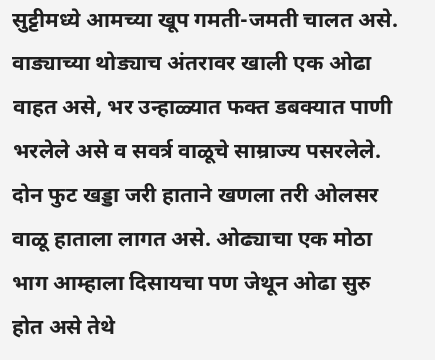सुट्टीमध्ये आमच्या खूप गमती-जमती चालत असे. वाड्याच्या थोड्याच अंतरावर खाली एक ओढा वाहत असे, भर उन्हाळ्यात फक्त डबक्यात पाणी भरलेले असे व सवर्त्र वाळूचे साम्राज्य पसरलेले. दोन फुट खड्डा जरी हाताने खणला तरी ओलसर वाळू हाताला लागत असे. ओढ्याचा एक मोठा भाग आम्हाला दिसायचा पण जेथून ओढा सुरु होत असे तेथे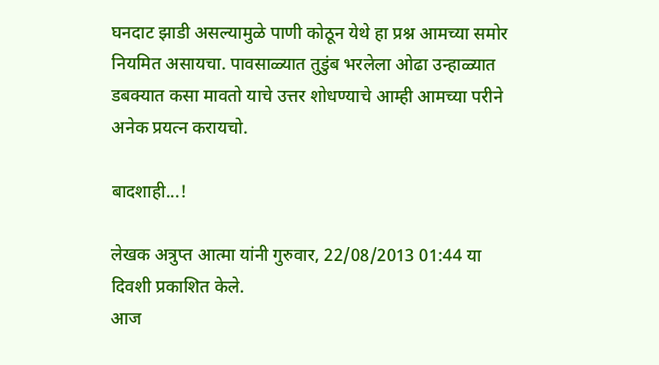घनदाट झाडी असल्यामुळे पाणी कोठून येथे हा प्रश्न आमच्या समोर नियमित असायचा. पावसाळ्यात तुडुंब भरलेला ओढा उन्हाळ्यात डबक्यात कसा मावतो याचे उत्तर शोधण्याचे आम्ही आमच्या परीने अनेक प्रयत्न करायचो.

बादशाही...!

लेखक अत्रुप्त आत्मा यांनी गुरुवार, 22/08/2013 01:44 या दिवशी प्रकाशित केले.
आज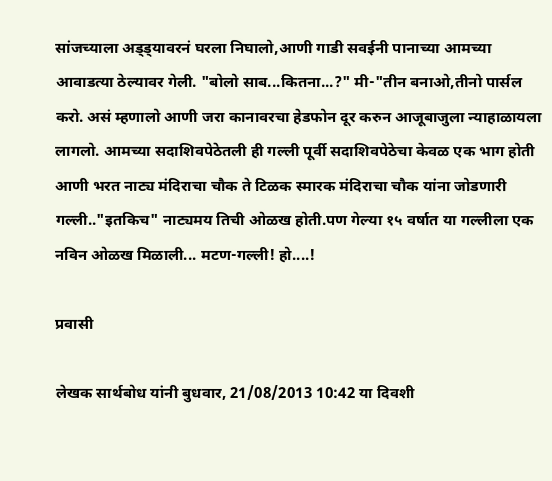सांजच्याला अड्ड्यावरनं घरला निघालो,आणी गाडी सवईनी पानाच्या आमच्या आवाडत्या ठेल्यावर गेली. "बोलो साब...कितना...?" मी-"तीन बनाओ,तीनो पार्सल करो. असं म्हणालो आणी जरा कानावरचा हेडफोन दूर करुन आजूबाजुला न्याहाळायला लागलो. आमच्या सदाशिवपेठेतली ही गल्ली पूर्वी सदाशिवपेठेचा केवळ एक भाग होती आणी भरत नाट्य मंदिराचा चौक ते टिळक स्मारक मंदिराचा चौक यांना जोडणारी गल्ली.."इतकिच" नाट्यमय तिची ओळख होती.पण गेल्या १५ वर्षात या गल्लीला एक नविन ओळख मिळाली... मटण-गल्ली! हो....!

प्रवासी

लेखक सार्थबोध यांनी बुधवार, 21/08/2013 10:42 या दिवशी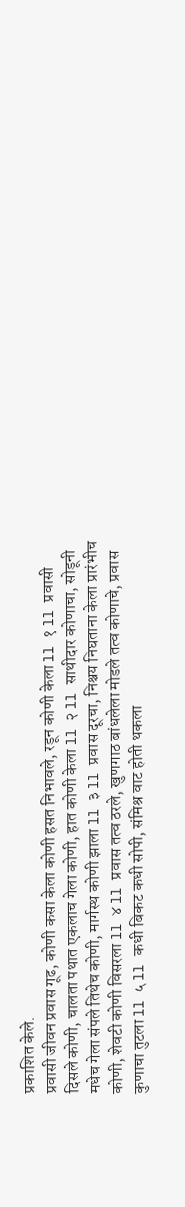प्रकाशित केले.
प्रवासी जीवन प्रवास गूढ, कोणी कसा केला कोणी हसत निभावले, रडून कोणी केला ll १ ll प्रवासी दिसले कोणी, चालता पथात एकलाच गेला कोणी, हात कोणी केला ll २ ll साथीदार कोणाचा, सोडूनी मधेच गेला संपले तिथेच कोणी, मार्गस्थ कोणी झाला ll ३ ll प्रवास दूरचा, निश्चय निघताना केला प्रारंभीच कोणी, शेवटी कोणी विसरला ll ४ ll प्रवास तत्व ठरले, खुणगाठ बांधलेला मोडले तत्व कोणाचे, प्रवास कुणाचा तुटला ll ५ ll कधी बिकट कधी सोपी, संमिश्र वाट होती थकला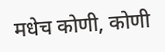मधेच कोणी, कोणी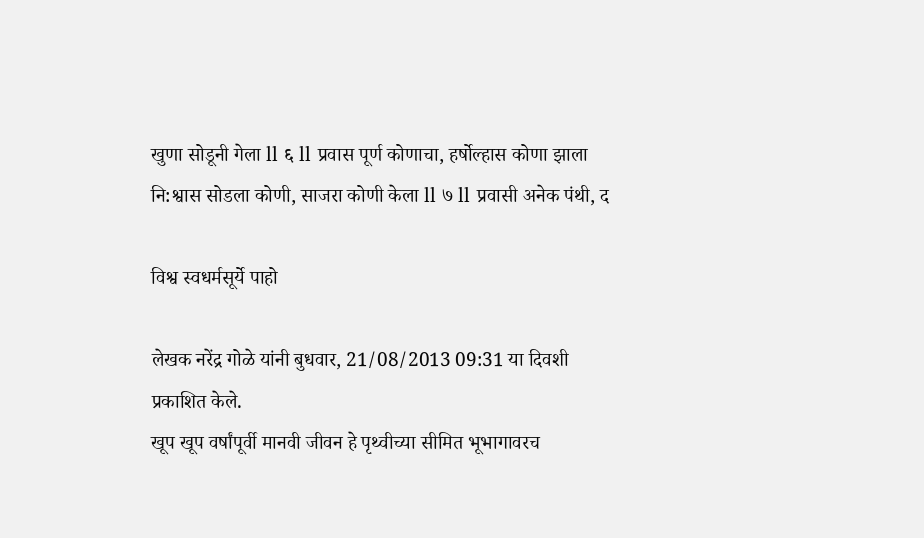खुणा सोडूनी गेला ll ६ ll प्रवास पूर्ण कोणाचा, हर्षोल्हास कोणा झाला नि:श्वास सोडला कोणी, साजरा कोणी केला ll ७ ll प्रवासी अनेक पंथी, द

विश्व स्वधर्मसूर्ये पाहो

लेखक नरेंद्र गोळे यांनी बुधवार, 21/08/2013 09:31 या दिवशी प्रकाशित केले.
खूप खूप वर्षांपूर्वी मानवी जीवन हे पृथ्वीच्या सीमित भूभागावरच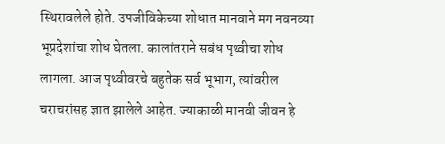स्थिरावलेले होते. उपजीविकेच्या शोधात मानवाने मग नवनव्या भूप्रदेशांचा शोध घेतला. कालांतराने सबंध पृथ्वीचा शोध लागला. आज पृथ्वीवरचे बहुतेक सर्व भूभाग, त्यांवरील चराचरांसह ज्ञात झालेले आहेत. ज्याकाळी मानवी जीवन हे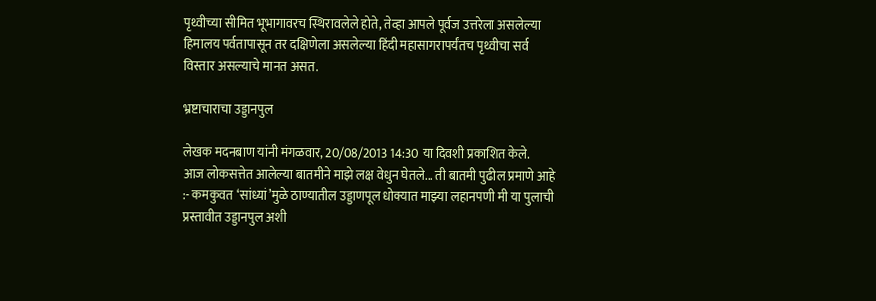पृथ्वीच्या सीमित भूभागावरच स्थिरावलेले होते, तेव्हा आपले पूर्वज उत्तरेला असलेल्या हिमालय पर्वतापासून तर दक्षिणेला असलेल्या हिंदी महासागरापर्यंतच पृथ्वीचा सर्व विस्तार असल्याचे मानत असत.

भ्रष्टाचाराचा उड्डानपुल

लेखक मदनबाण यांनी मंगळवार, 20/08/2013 14:30 या दिवशी प्रकाशित केले.
आज लोकसत्तेत आलेल्या बातमीने माझे लक्ष वेधुन घेतले... ती बातमी पुढील प्रमाणे आहे :- कमकुवत ‘सांध्यां’मुळे ठाण्यातील उड्डाणपूल धोक्यात माझ्या लहानपणी मी या पुलाची प्रस्तावीत उड्डानपुल अशी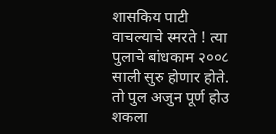शासकिय पाटी वाचल्याचे स्मरते ! त्या पुलाचे बांधकाम २००८ साली सुरु होणार होते. तो पुल अजुन पूर्ण होउ शकला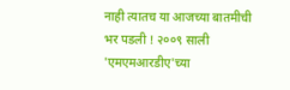नाही त्यातच या आजच्या बातमीची भर पडली ! २००९ साली 'एमएमआरडीए'च्या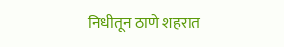निधीतून ठाणे शहरात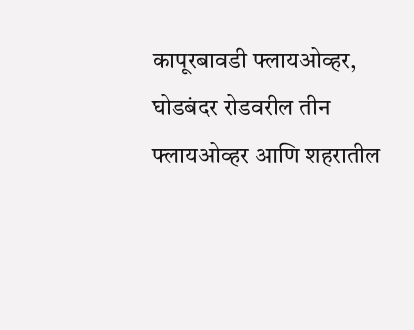कापूरबावडी फ्लायओव्हर, घोडबंदर रोडवरील तीन फ्लायओव्हर आणि शहरातील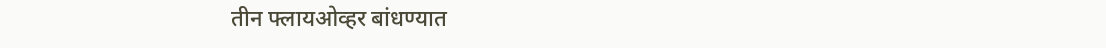तीन फ्लायओव्हर बांधण्यात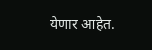येणार आहेत.